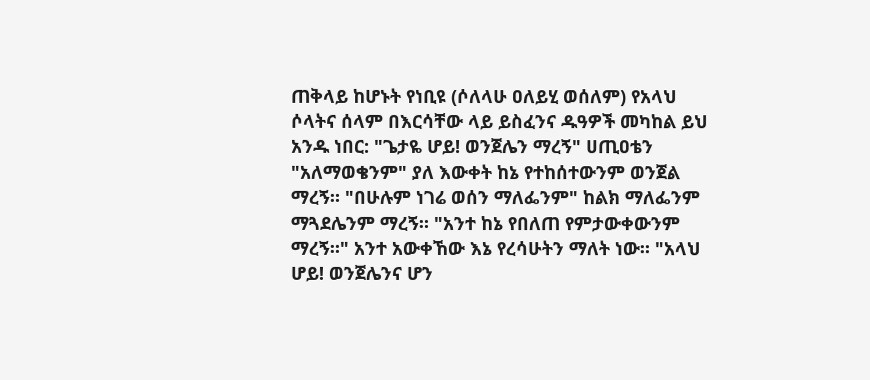ጠቅላይ ከሆኑት የነቢዩ (ሶለላሁ ዐለይሂ ወሰለም) የአላህ ሶላትና ሰላም በእርሳቸው ላይ ይስፈንና ዱዓዎች መካከል ይህ አንዱ ነበር: "ጌታዬ ሆይ! ወንጀሌን ማረኝ" ሀጢዐቴን "አለማወቄንም" ያለ እውቀት ከኔ የተከሰተውንም ወንጀል ማረኝ። "በሁሉም ነገሬ ወሰን ማለፌንም" ከልክ ማለፌንም ማጓደሌንም ማረኝ። "አንተ ከኔ የበለጠ የምታውቀውንም ማረኝ።" አንተ አውቀኸው እኔ የረሳሁትን ማለት ነው። "አላህ ሆይ! ወንጀሌንና ሆን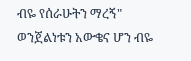ብዬ የሰራሁትን ማረኝ" ወንጀልነቱን አውቄና ሆን ብዬ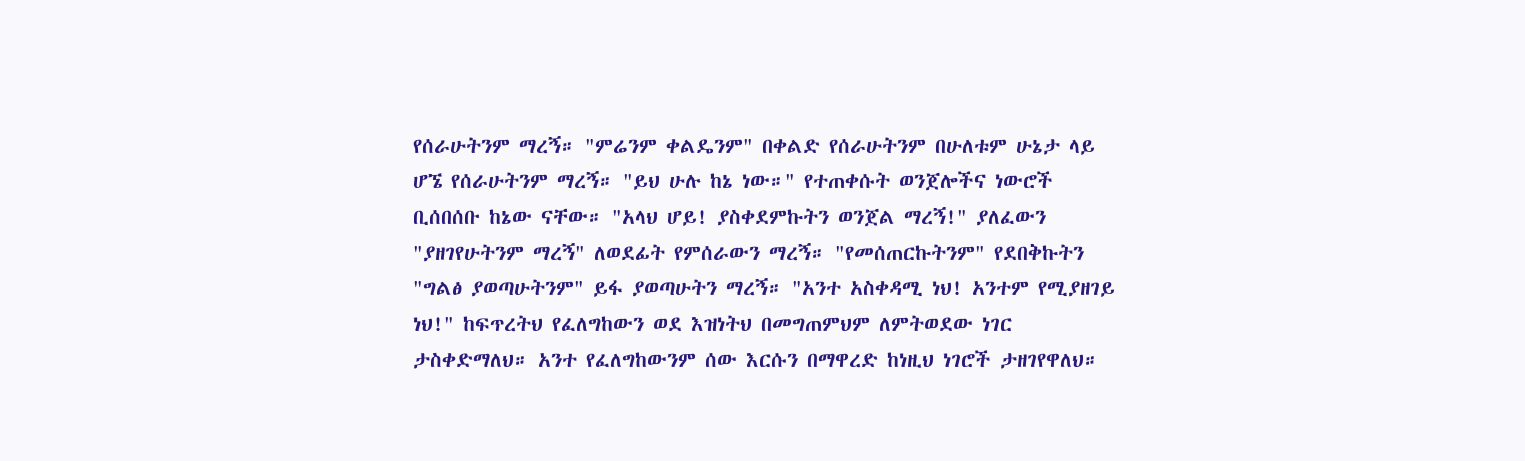የሰራሁትንም ማረኝ። "ምሬንም ቀልዴንም" በቀልድ የሰራሁትንም በሁለቱም ሁኔታ ላይ ሆኜ የሰራሁትንም ማረኝ። "ይህ ሁሉ ከኔ ነው።" የተጠቀሱት ወንጀሎችና ነውሮች ቢሰበሰቡ ከኔው ናቸው። "አላህ ሆይ! ያስቀደምኩትን ወንጀል ማረኝ!" ያለፈውን "ያዘገየሁትንም ማረኝ" ለወደፊት የምሰራውን ማረኝ። "የመሰጠርኩትንም" የደበቅኩትን "ግልፅ ያወጣሁትንም" ይፋ ያወጣሁትን ማረኝ። "አንተ አስቀዳሚ ነህ! አንተም የሚያዘገይ ነህ!" ከፍጥረትህ የፈለግከውን ወደ እዝነትህ በመግጠምህም ለምትወደው ነገር ታስቀድማለህ። አንተ የፈለግከውንም ሰው እርሱን በማዋረድ ከነዚህ ነገሮች ታዘገየዋለህ።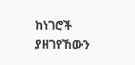ከነገሮች ያዘገየኸውን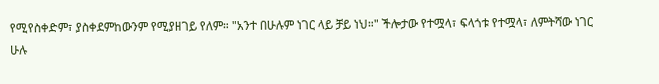የሚየስቀድም፣ ያስቀደምከውንም የሚያዘገይ የለም። "አንተ በሁሉም ነገር ላይ ቻይ ነህ።" ችሎታው የተሟላ፣ ፍላጎቱ የተሟላ፣ ለምትሻው ነገር ሁሉ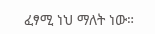ፈፃሚ ነህ ማለት ነው።